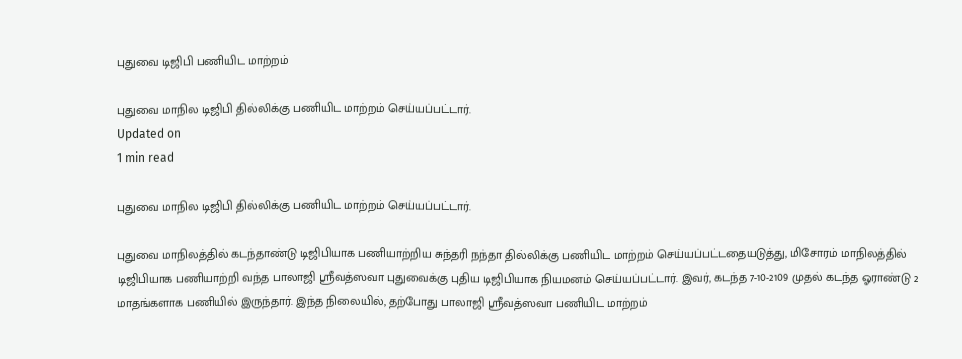புதுவை டிஜிபி பணியிட மாற்றம்

புதுவை மாநில டிஜிபி தில்லிக்கு பணியிட மாற்றம் செய்யப்பட்டார்.
Updated on
1 min read

புதுவை மாநில டிஜிபி தில்லிக்கு பணியிட மாற்றம் செய்யப்பட்டார்.

புதுவை மாநிலத்தில் கடந்தாண்டு டிஜிபியாக பணியாற்றிய சுந்தரி நந்தா தில்லிக்கு பணியிட மாற்றம் செய்யப்பட்டதையடுத்து, மிசோரம் மாநிலத்தில் டிஜிபியாக பணியாற்றி வந்த பாலாஜி ஸ்ரீவத்ஸவா புதுவைக்கு புதிய டிஜிபியாக நியமனம் செய்யப்பட்டார். இவர், கடந்த 7-10-2109 முதல் கடந்த ஓராண்டு 2 மாதங்களாக பணியில் இருந்தார். இந்த நிலையில், தற்போது பாலாஜி ஸ்ரீவத்ஸவா பணியிட மாற்றம்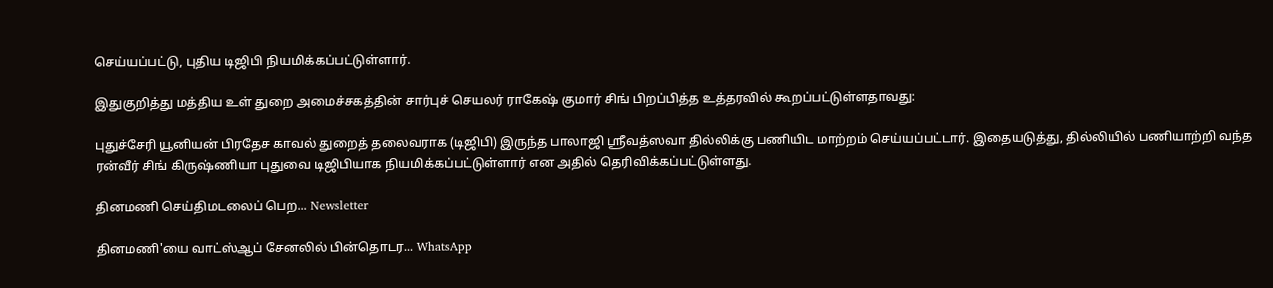செய்யப்பட்டு, புதிய டிஜிபி நியமிக்கப்பட்டுள்ளார்.

இதுகுறித்து மத்திய உள் துறை அமைச்சகத்தின் சார்புச் செயலர் ராகேஷ் குமார் சிங் பிறப்பித்த உத்தரவில் கூறப்பட்டுள்ளதாவது:

புதுச்சேரி யூனியன் பிரதேச காவல் துறைத் தலைவராக (டிஜிபி) இருந்த பாலாஜி ஸ்ரீவத்ஸவா தில்லிக்கு பணியிட மாற்றம் செய்யப்பட்டார். இதையடுத்து, தில்லியில் பணியாற்றி வந்த ரன்வீர் சிங் கிருஷ்ணியா புதுவை டிஜிபியாக நியமிக்கப்பட்டுள்ளார் என அதில் தெரிவிக்கப்பட்டுள்ளது.

தினமணி செய்திமடலைப் பெற... Newsletter

தினமணி'யை வாட்ஸ்ஆப் சேனலில் பின்தொடர... WhatsApp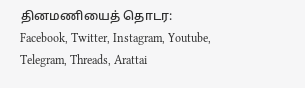தினமணியைத் தொடர: Facebook, Twitter, Instagram, Youtube, Telegram, Threads, Arattai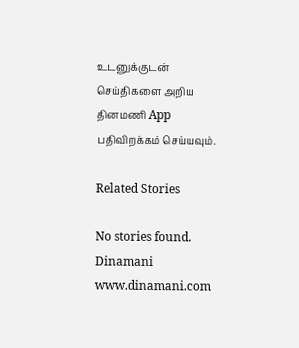உடனுக்குடன் செய்திகளை அறிய தினமணி App பதிவிறக்கம் செய்யவும்.

Related Stories

No stories found.
Dinamani
www.dinamani.com